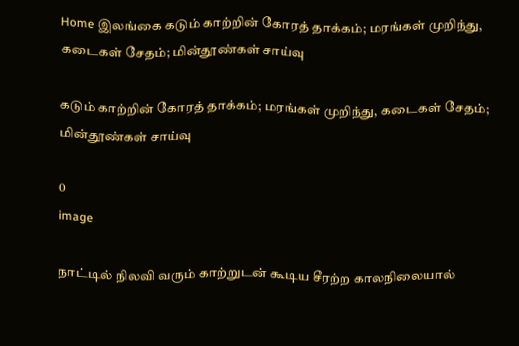Home இலங்கை கடும் காற்றின் கோரத் தாக்கம்; மரங்கள் முறிந்து, கடைகள் சேதம்; மின்தூண்கள் சாய்வு

கடும் காற்றின் கோரத் தாக்கம்; மரங்கள் முறிந்து, கடைகள் சேதம்; மின்தூண்கள் சாய்வு

0
image

நாட்டில் நிலவி வரும் காற்றுடன் கூடிய சீரற்ற காலநிலையால்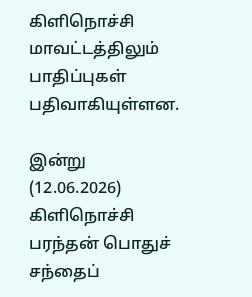கிளிநொச்சி மாவட்டத்திலும் பாதிப்புகள் பதிவாகியுள்ளன.

இன்று (12.06.2026) கிளிநொச்சி பரந்தன் பொதுச் சந்தைப்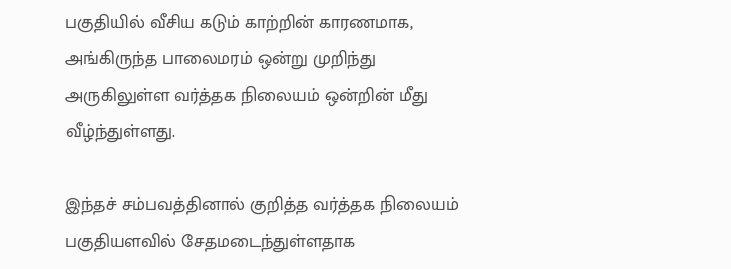பகுதியில் வீசிய கடும் காற்றின் காரணமாக, அங்கிருந்த பாலைமரம் ஒன்று முறிந்து அருகிலுள்ள வர்த்தக நிலையம் ஒன்றின் மீது வீழ்ந்துள்ளது.

இந்தச் சம்பவத்தினால் குறித்த வர்த்தக நிலையம் பகுதியளவில் சேதமடைந்துள்ளதாக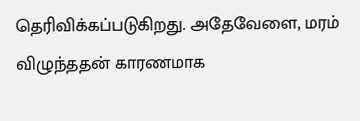தெரிவிக்கப்படுகிறது. அதேவேளை, மரம் விழுந்ததன் காரணமாக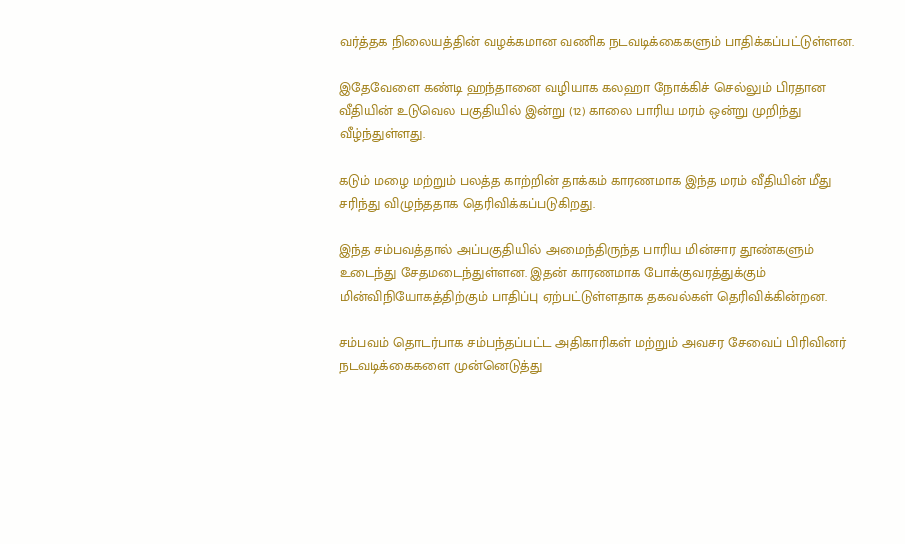வர்த்தக நிலையத்தின் வழக்கமான வணிக நடவடிக்கைகளும் பாதிக்கப்பட்டுள்ளன.

இதேவேளை கண்டி ஹந்தானை வழியாக கலஹா நோக்கிச் செல்லும் பிரதான வீதியின் உடுவெல பகுதியில் இன்று (12) காலை பாரிய மரம் ஒன்று முறிந்து வீழ்ந்துள்ளது.

கடும் மழை மற்றும் பலத்த காற்றின் தாக்கம் காரணமாக இந்த மரம் வீதியின் மீது சரிந்து விழுந்ததாக தெரிவிக்கப்படுகிறது.

இந்த சம்பவத்தால் அப்பகுதியில் அமைந்திருந்த பாரிய மின்சார தூண்களும் உடைந்து சேதமடைந்துள்ளன. இதன் காரணமாக போக்குவரத்துக்கும் மின்விநியோகத்திற்கும் பாதிப்பு ஏற்பட்டுள்ளதாக தகவல்கள் தெரிவிக்கின்றன.

சம்பவம் தொடர்பாக சம்பந்தப்பட்ட அதிகாரிகள் மற்றும் அவசர சேவைப் பிரிவினர் நடவடிக்கைகளை முன்னெடுத்து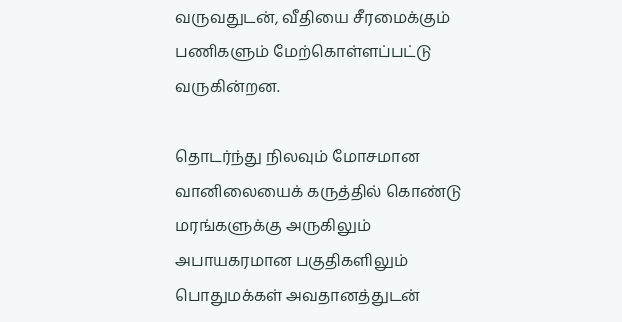வருவதுடன், வீதியை சீரமைக்கும் பணிகளும் மேற்கொள்ளப்பட்டு வருகின்றன.

தொடர்ந்து நிலவும் மோசமான வானிலையைக் கருத்தில் கொண்டு மரங்களுக்கு அருகிலும் அபாயகரமான பகுதிகளிலும் பொதுமக்கள் அவதானத்துடன்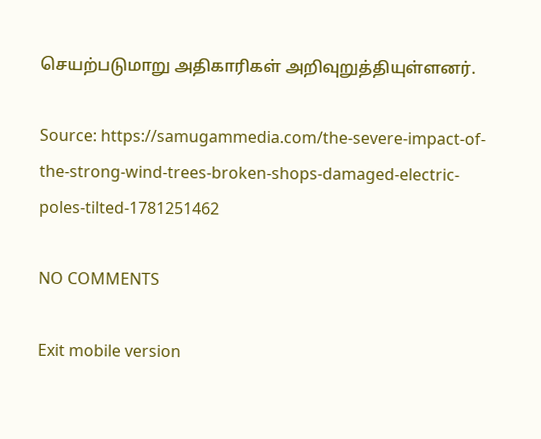செயற்படுமாறு அதிகாரிகள் அறிவுறுத்தியுள்ளனர்.

Source: https://samugammedia.com/the-severe-impact-of-the-strong-wind-trees-broken-shops-damaged-electric-poles-tilted-1781251462

NO COMMENTS

Exit mobile version